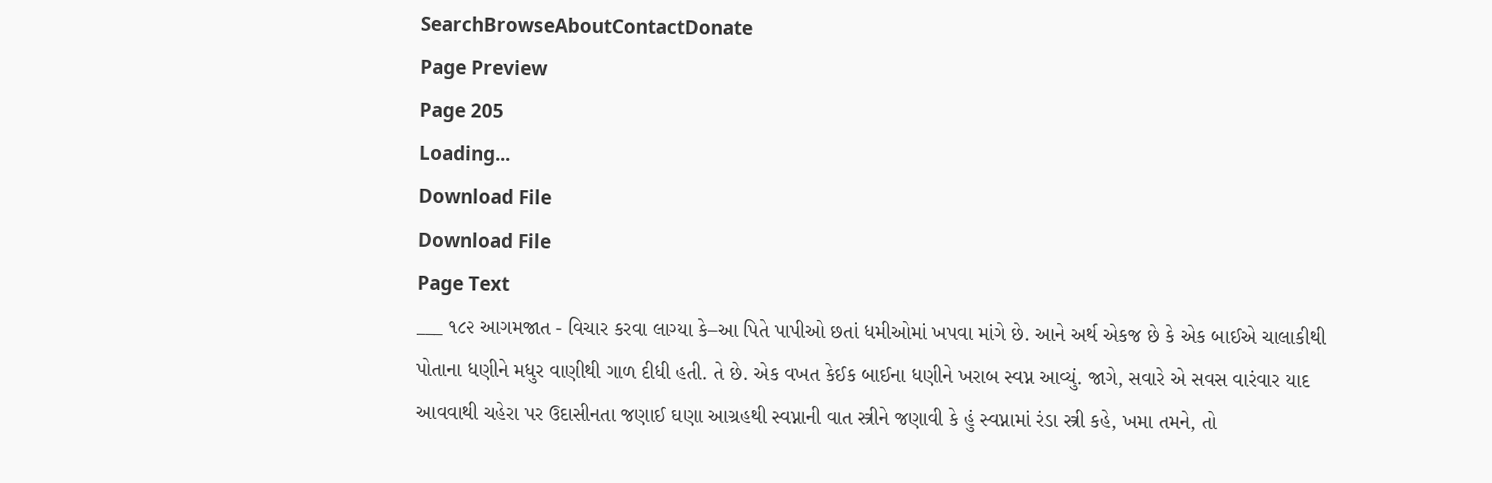SearchBrowseAboutContactDonate
Page Preview
Page 205
Loading...
Download File
Download File
Page Text
___ ૧૮૨ આગમજાત - વિચાર કરવા લાગ્યા કે–આ પિતે પાપીઓ છતાં ધમીઓમાં ખપવા માંગે છે. આને અર્થ એકજ છે કે એક બાઈએ ચાલાકીથી પોતાના ધણીને મધુર વાણીથી ગાળ દીધી હતી. તે છે. એક વખત કેઈક બાઈના ધણીને ખરાબ સ્વપ્ન આવ્યું. જાગે, સવારે એ સવસ વારંવાર યાદ આવવાથી ચહેરા પર ઉદાસીનતા જણાઈ ઘણા આગ્રહથી સ્વપ્નાની વાત સ્ત્રીને જણાવી કે હું સ્વપ્નામાં રંડા સ્ત્રી કહે, ખમા તમને, તો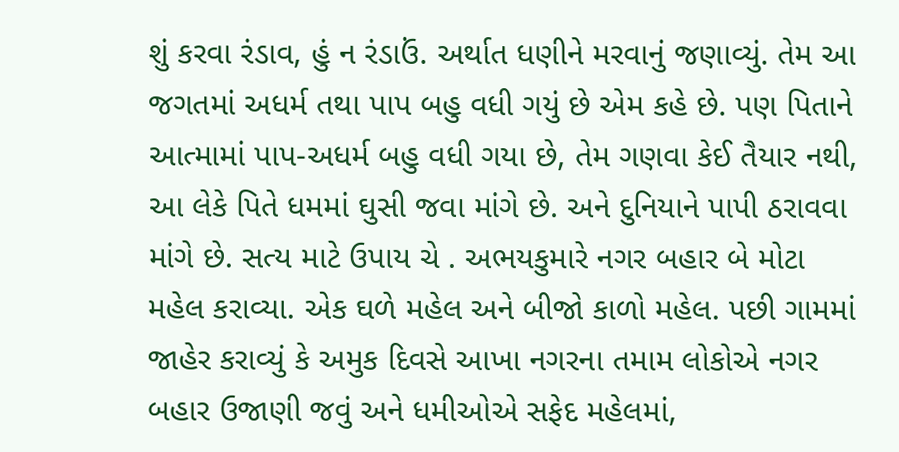શું કરવા રંડાવ, હું ન રંડાઉં. અર્થાત ધણીને મરવાનું જણાવ્યું. તેમ આ જગતમાં અધર્મ તથા પાપ બહુ વધી ગયું છે એમ કહે છે. પણ પિતાને આત્મામાં પાપ-અધર્મ બહુ વધી ગયા છે, તેમ ગણવા કેઈ તૈયાર નથી, આ લેકે પિતે ધમમાં ઘુસી જવા માંગે છે. અને દુનિયાને પાપી ઠરાવવા માંગે છે. સત્ય માટે ઉપાય ચે . અભયકુમારે નગર બહાર બે મોટા મહેલ કરાવ્યા. એક ઘળે મહેલ અને બીજો કાળો મહેલ. પછી ગામમાં જાહેર કરાવ્યું કે અમુક દિવસે આખા નગરના તમામ લોકોએ નગર બહાર ઉજાણી જવું અને ધમીઓએ સફેદ મહેલમાં,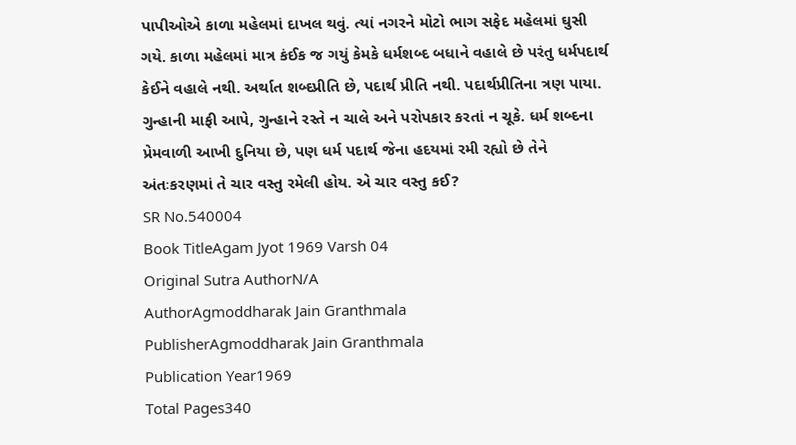પાપીઓએ કાળા મહેલમાં દાખલ થવું. ત્યાં નગરને મોટો ભાગ સફેદ મહેલમાં ઘુસી ગયે. કાળા મહેલમાં માત્ર કંઈક જ ગયું કેમકે ધર્મશબ્દ બધાને વહાલે છે પરંતુ ધર્મપદાર્થ કેઈને વહાલે નથી. અર્થાત શબ્દપ્રીતિ છે, પદાર્થ પ્રીતિ નથી. પદાર્થપ્રીતિના ત્રણ પાયા. ગુન્હાની માફી આપે, ગુન્હાને રસ્તે ન ચાલે અને પરોપકાર કરતાં ન ચૂકે. ધર્મ શબ્દના પ્રેમવાળી આખી દુનિયા છે, પણ ધર્મ પદાર્થ જેના હદયમાં રમી રહ્યો છે તેને અંતઃકરણમાં તે ચાર વસ્તુ રમેલી હોય. એ ચાર વસ્તુ કઈ?
SR No.540004
Book TitleAgam Jyot 1969 Varsh 04
Original Sutra AuthorN/A
AuthorAgmoddharak Jain Granthmala
PublisherAgmoddharak Jain Granthmala
Publication Year1969
Total Pages340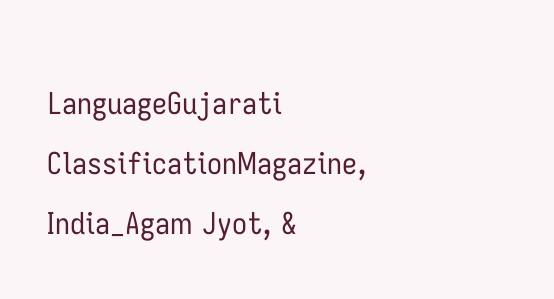LanguageGujarati
ClassificationMagazine, India_Agam Jyot, &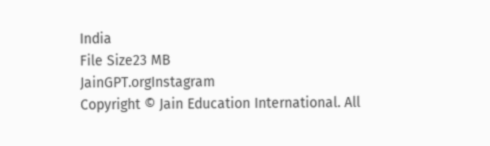India
File Size23 MB
JainGPT.orgInstagram
Copyright © Jain Education International. All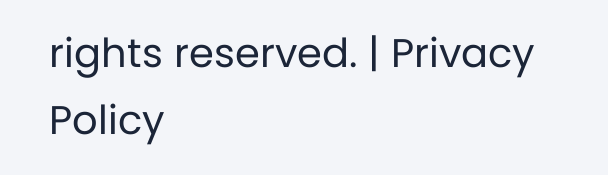rights reserved. | Privacy Policy